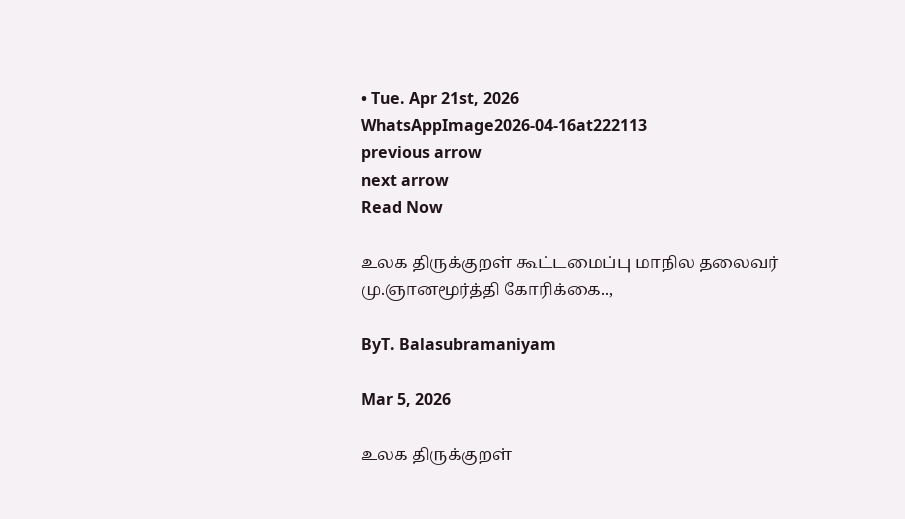• Tue. Apr 21st, 2026
WhatsAppImage2026-04-16at222113
previous arrow
next arrow
Read Now

உலக திருக்குறள் கூட்டமைப்பு மாநில தலைவர் மு.ஞானமூர்த்தி கோரிக்கை..,

ByT. Balasubramaniyam

Mar 5, 2026

உலக திருக்குறள்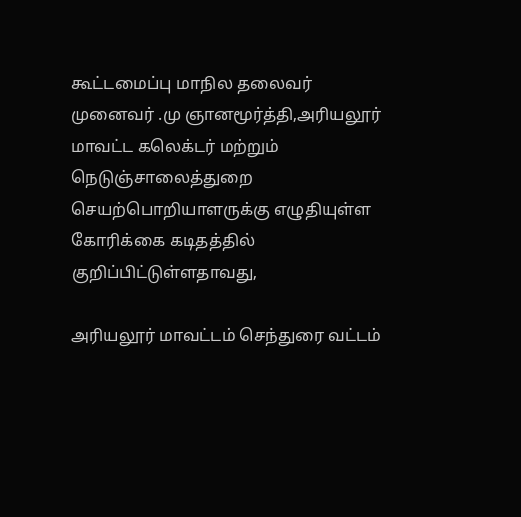கூட்டமைப்பு மாநில தலைவர் முனைவர் .மு ஞானமூர்த்தி,அரியலூர் மாவட்ட கலெக்டர் மற்றும் நெடுஞ்சாலைத்துறை செயற்பொறியாளருக்கு எழுதியுள்ள கோரிக்கை கடிதத்தில் குறிப்பிட்டுள்ளதாவது,

அரியலூர் மாவட்டம் செந்துரை வட்டம்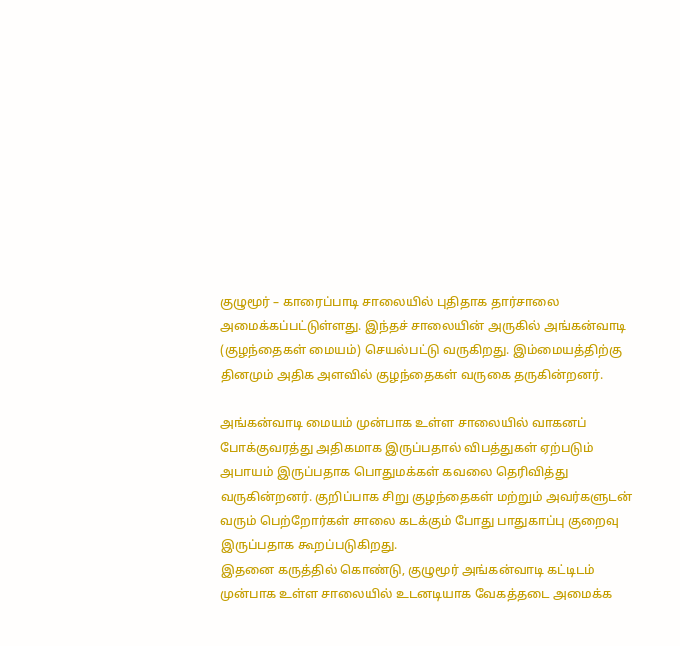குழுமூர் – காரைப்பாடி சாலையில் புதிதாக தார்சாலை அமைக்கப்பட்டுள்ளது. இந்தச் சாலையின் அருகில் அங்கன்வாடி (குழந்தைகள் மையம்) செயல்பட்டு வருகிறது. இம்மையத்திற்கு தினமும் அதிக அளவில் குழந்தைகள் வருகை தருகின்றனர்.

அங்கன்வாடி மையம் முன்பாக உள்ள சாலையில் வாகனப் போக்குவரத்து அதிகமாக இருப்பதால் விபத்துகள் ஏற்படும் அபாயம் இருப்பதாக பொதுமக்கள் கவலை தெரிவித்து வருகின்றனர். குறிப்பாக சிறு குழந்தைகள் மற்றும் அவர்களுடன் வரும் பெற்றோர்கள் சாலை கடக்கும் போது பாதுகாப்பு குறைவு இருப்பதாக கூறப்படுகிறது.
இதனை கருத்தில் கொண்டு, குழுமூர் அங்கன்வாடி கட்டிடம் முன்பாக உள்ள சாலையில் உடனடியாக வேகத்தடை அமைக்க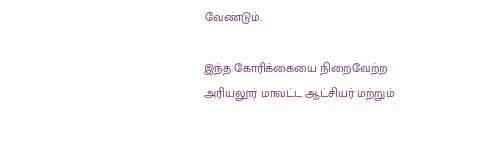வேண்டும்.

இந்த கோரிக்கையை நிறைவேற்ற அரியலூர் மாவட்ட ஆட்சியர் மற்றும்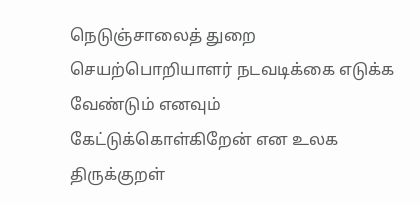நெடுஞ்சாலைத் துறை செயற்பொறியாளர் நடவடிக்கை எடுக்க வேண்டும் எனவும் கேட்டுக்கொள்கிறேன் என உலக திருக்குறள்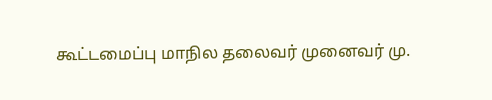கூட்டமைப்பு மாநில தலைவர் முனைவர் மு.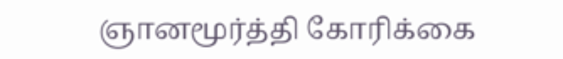ஞானமூர்த்தி கோரிக்கை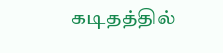கடிதத்தில்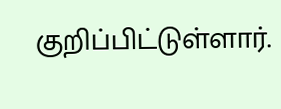குறிப்பிட்டுள்ளார்.